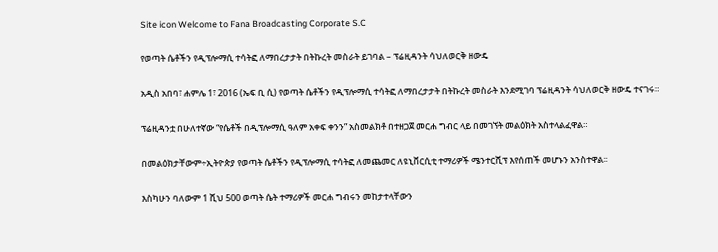Site icon Welcome to Fana Broadcasting Corporate S.C

የወጣት ሴቶችን የዲፕሎማሲ ተሳትፎ ለማበረታታት በትኩረት መስራት ይገባል – ፕሬዚዳንት ሳህለወርቅ ዘውዴ

አዲስ አበባ፣ ሐምሌ 1፣ 2016 (ኤፍ ቢ ሲ) የወጣት ሴቶችን የዲፕሎማሲ ተሳትፎ ለማበረታታት በትኩረት መስራት እንደሚገባ ፕሬዚዳንት ሳህለወርቅ ዘውዴ ተናገሩ።

ፕሬዚዳንቷ በሁለተኛው “የሴቶች በዲፕሎማሲ ዓለም አቀፍ ቀንን” አስመልክቶ በተዘጋጀ መርሐ ግብር ላይ በመገኘት መልዕክት አስተላልፈዋል።

በመልዕክታቸውም÷ኢትዮጵያ የወጣት ሴቶችን የዲፕሎማሲ ተሳትፎ ለመጨመር ለዩኒቨርሲቲ ተማሪዎች ሜንተርሺፕ እየሰጠች መሆኑን አንስተዋል፡፡

እስካሁን ባለውም 1 ሺህ 500 ወጣት ሴት ተማሪዎች መርሐ ግብሩን መከታተላቸውን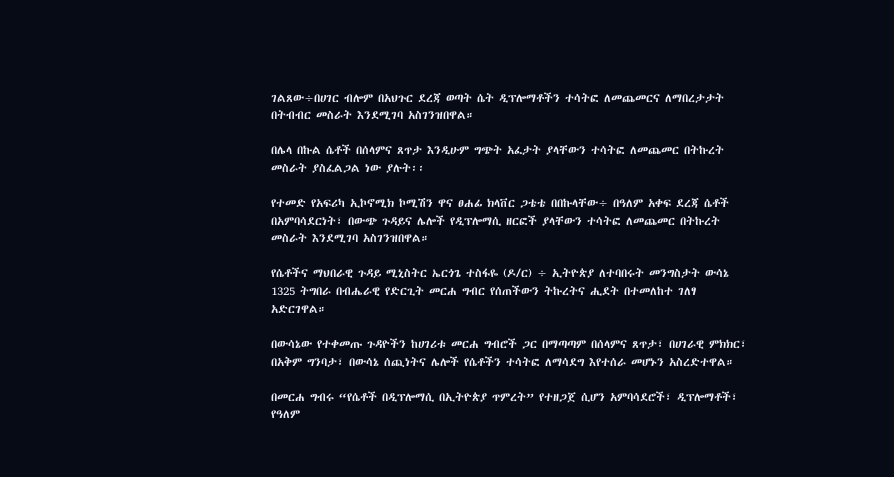ገልጸው÷በሀገር ብሎም በአህጉር ደረጃ ወጣት ሴት ዲፕሎማቶችን ተሳትፎ ለመጨመርና ለማበረታታት በትብብር መስራት እንደሚገባ አስገንዝበዋል።

በሌላ በኩል ሴቶች በሰላምና ጸጥታ እንዲሁም ግጭት አፈታት ያላቸውን ተሳትፎ ለመጨመር በትኩረት መስራት ያስፈልጋል ነው ያሉት፡፡

የተመድ የአፍሪካ ኢኮኖሚክ ኮሚሽን ዋና ፀሐፊ ክላቨር ጋቴቴ በበኩላቸው÷ በዓለም አቀፍ ደረጃ ሴቶች በአምባሳደርነት፣ በውጭ ጉዳይና ሌሎች የዲፕሎማሲ ዘርፎች ያላቸውን ተሳትፎ ለመጨመር በትኩረት መስራት እንደሚገባ አስገንዝበዋል።

የሴቶችና ማህበራዊ ጉዳይ ሚኒስትር ኤርጎጌ ተስፋዬ (ዶ/ር) ÷ ኢትዮጵያ ለተባበሩት መንግስታት ውሳኔ 1325 ትግበራ በብሔራዊ የድርጊት መርሐ ግብር የሰጠችውን ትኩረትና ሒደት በተመለከተ ገለፃ አድርገዋል።

በውሳኔው የተቀመጡ ጉዳዮችን ከሀገሪቱ መርሐ ግብሮች ጋር በማጣጣም በሰላምና ጸጥታ፣ በሀገራዊ ምክክር፣ በአቅም ግንባታ፣ በውሳኔ ሰጪነትና ሌሎች የሴቶችን ተሳትፎ ለማሳደግ እየተሰራ መሆኑን አስረድተዋል።

በመርሐ ግብሩ “የሴቶች በዲፕሎማሲ በኢትዮጵያ ጥምረት” የተዘጋጀ ሲሆን አምባሳደሮች፣ ዲፕሎማቶች፣ የዓለም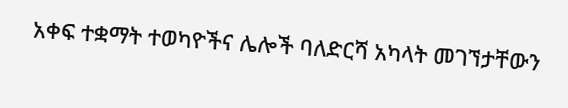አቀፍ ተቋማት ተወካዮችና ሌሎች ባለድርሻ አካላት መገኘታቸውን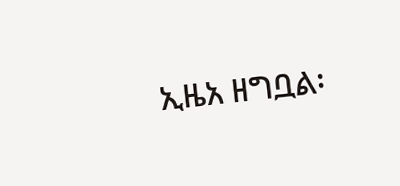ኢዜአ ዘግቧል፡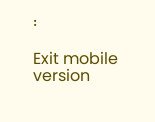፡

Exit mobile version